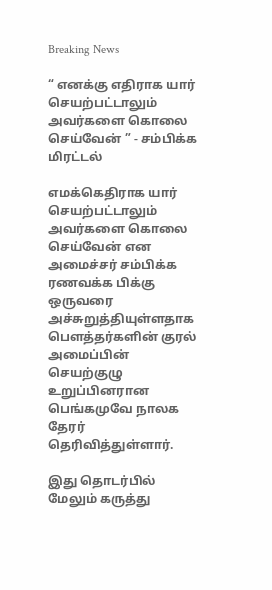Breaking News

“ எனக்கு எதிராக யார் செயற்பட்டாலும் அவர்களை கொலை செய்வேன் ” - சம்பிக்க மிரட்டல்

எமக்கெதிராக யார் செயற்பட்டாலும் அவர்களை கொலை செய்வேன் என அமைச்சர் சம்பிக்க ரணவக்க பிக்கு ஒருவரை அச்சுறுத்தியுள்ளதாக பௌத்தர்களின் குரல் அமைப்பின் செயற்குழு உறுப்பினரான பெங்கமுவே நாலக தேரர் தெரிவித்துள்ளார்.

இது தொடர்பில் மேலும் கருத்து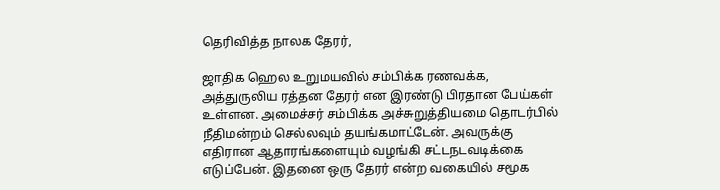தெரிவித்த நாலக தேரர்,

ஜாதிக ஹெல உறுமயவில் சம்பிக்க ரணவக்க, அத்துருலிய ரத்தன தேரர் என இரண்டு பிரதான பேய்கள் உள்ளன. அமைச்சர் சம்பிக்க அச்சுறுத்தியமை தொடர்பில் நீதிமன்றம் செல்லவும் தயங்கமாட்டேன். அவருக்கு எதிரான ஆதாரங்களையும் வழங்கி சட்டநடவடிக்கை எடுப்பேன். இதனை ஒரு தேரர் என்ற வகையில் சமூக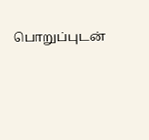பொறுப்புடன்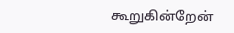கூறுகின்றேன்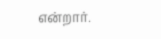என்றார்.